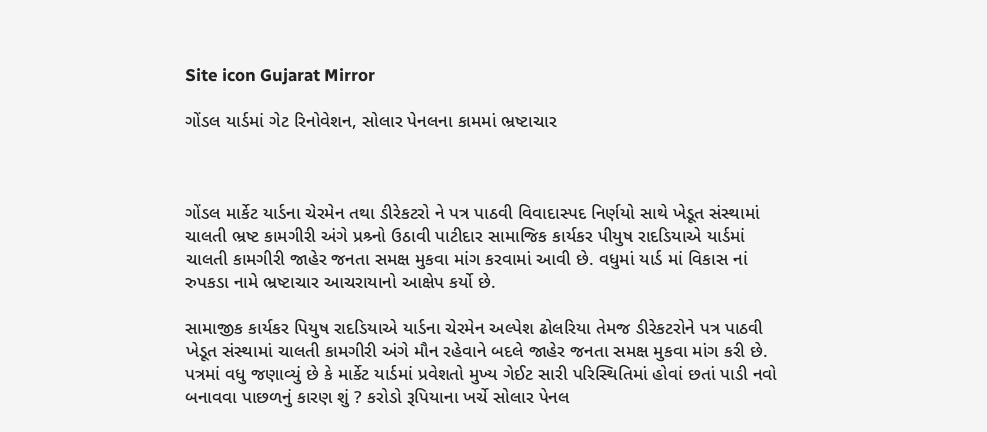Site icon Gujarat Mirror

ગોંડલ યાર્ડમાં ગેટ રિનોવેશન, સોલાર પેનલના કામમાં ભ્રષ્ટાચાર



ગોંડલ માર્કેટ યાર્ડના ચેરમેન તથા ડીરેકટરો ને પત્ર પાઠવી વિવાદાસ્પદ નિર્ણયો સાથે ખેડૂત સંસ્થામાં ચાલતી ભ્રષ્ટ કામગીરી અંગે પ્રશ્ર્નો ઉઠાવી પાટીદાર સામાજિક કાર્યકર પીયુષ રાદડિયાએ યાર્ડમાં ચાલતી કામગીરી જાહેર જનતા સમક્ષ મુકવા માંગ કરવામાં આવી છે. વધુમાં યાર્ડ માં વિકાસ નાં રુપકડા નામે ભ્રષ્ટાચાર આચરાયાનો આક્ષેપ કર્યો છે.

સામાજીક કાર્યકર પિયુષ રાદડિયાએ યાર્ડના ચેરમેન અલ્પેશ ઢોલરિયા તેમજ ડીરેકટરોને પત્ર પાઠવી ખેડૂત સંસ્થામાં ચાલતી કામગીરી અંગે મૌન રહેવાને બદલે જાહેર જનતા સમક્ષ મુકવા માંગ કરી છે. પત્રમાં વધુ જણાવ્યું છે કે માર્કેટ યાર્ડમાં પ્રવેશતો મુખ્ય ગેઈટ સારી પરિસ્થિતિમાં હોવાં છતાં પાડી નવો બનાવવા પાછળનું કારણ શું ? કરોડો રૂપિયાના ખર્ચે સોલાર પેનલ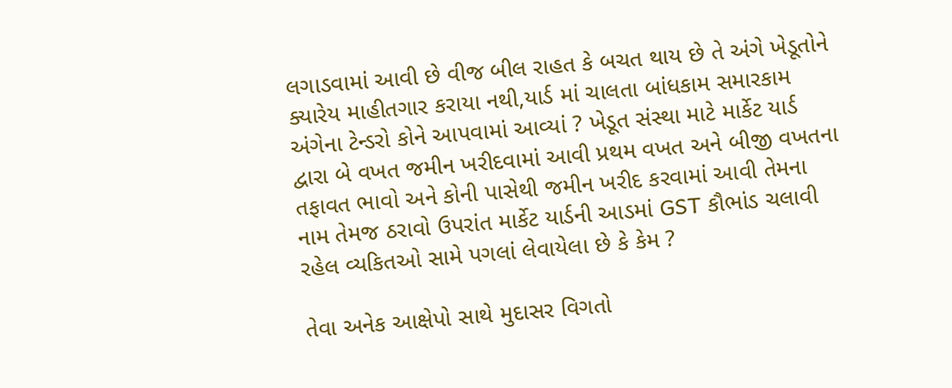લગાડવામાં આવી છે વીજ બીલ રાહત કે બચત થાય છે તે અંગે ખેડૂતોને ક્યારેય માહીતગાર કરાયા નથી,યાર્ડ માં ચાલતા બાંધકામ સમારકામ અંગેના ટેન્ડરો કોને આપવામાં આવ્યાં ? ખેડૂત સંસ્થા માટે માર્કેટ યાર્ડ દ્વારા બે વખત જમીન ખરીદવામાં આવી પ્રથમ વખત અને બીજી વખતના તફાવત ભાવો અને કોની પાસેથી જમીન ખરીદ કરવામાં આવી તેમના નામ તેમજ ઠરાવો ઉપરાંત માર્કેટ યાર્ડની આડમાં GST કૌભાંડ ચલાવી રહેલ વ્યકિતઓ સામે પગલાં લેવાયેલા છે કે કેમ ?

તેવા અનેક આક્ષેપો સાથે મુદાસર વિગતો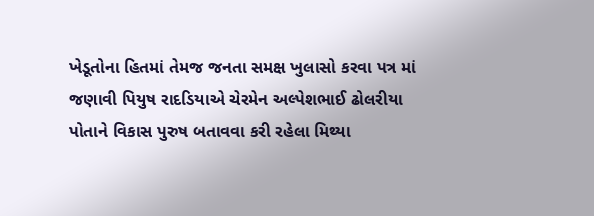ખેડૂતોના હિતમાં તેમજ જનતા સમક્ષ ખુલાસો કરવા પત્ર માં જણાવી પિયુષ રાદડિયાએ ચેરમેન અલ્પેશભાઈ ઢોલરીયા પોતાને વિકાસ પુરુષ બતાવવા કરી રહેલા મિથ્યા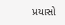પ્રયાસો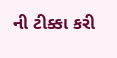ની ટીક્કા કરી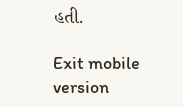હતી.

Exit mobile version